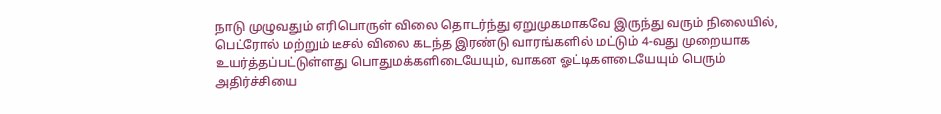நாடு முழுவதும் எரிபொருள் விலை தொடர்ந்து ஏறுமுகமாகவே இருந்து வரும் நிலையில், பெட்ரோல் மற்றும் டீசல் விலை கடந்த இரண்டு வாரங்களில் மட்டும் 4-வது முறையாக உயர்த்தப்பட்டுள்ளது பொதுமக்களிடையேயும், வாகன ஓட்டிகளடையேயும் பெரும் அதிர்ச்சியை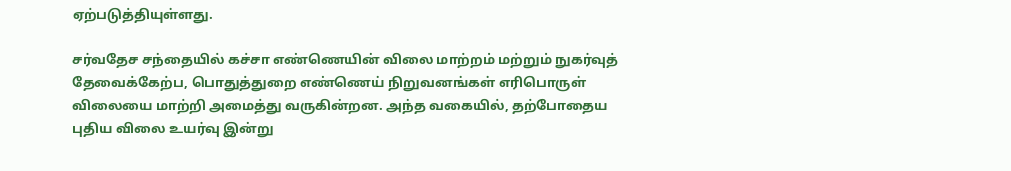ஏற்படுத்தியுள்ளது.

சர்வதேச சந்தையில் கச்சா எண்ணெயின் விலை மாற்றம் மற்றும் நுகர்வுத் தேவைக்கேற்ப, பொதுத்துறை எண்ணெய் நிறுவனங்கள் எரிபொருள் விலையை மாற்றி அமைத்து வருகின்றன. அந்த வகையில், தற்போதைய புதிய விலை உயர்வு இன்று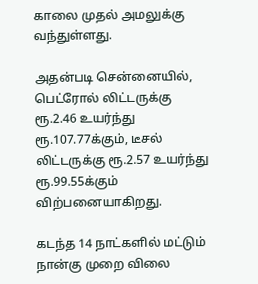காலை முதல் அமலுக்கு வந்துள்ளது.

அதன்படி சென்னையில், பெட்ரோல் லிட்டருக்கு ரூ.2.46 உயர்ந்து ரூ.107.77க்கும், டீசல் லிட்டருக்கு ரூ.2.57 உயர்ந்து ரூ.99.55க்கும் விற்பனையாகிறது.

கடந்த 14 நாட்களில் மட்டும் நான்கு முறை விலை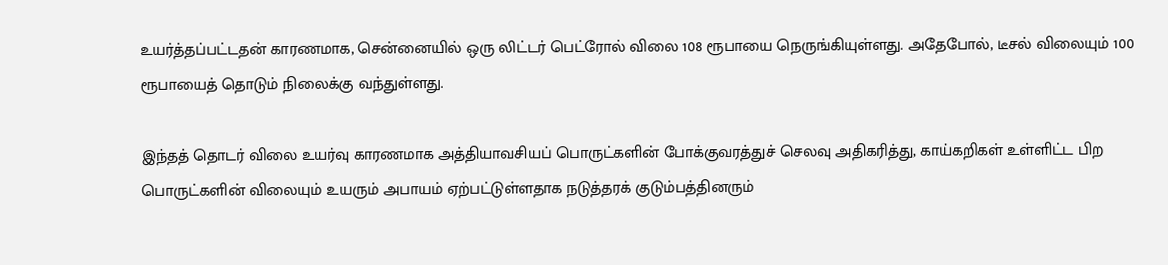உயர்த்தப்பட்டதன் காரணமாக, சென்னையில் ஒரு லிட்டர் பெட்ரோல் விலை 108 ரூபாயை நெருங்கியுள்ளது. அதேபோல், டீசல் விலையும் 100 ரூபாயைத் தொடும் நிலைக்கு வந்துள்ளது.

இந்தத் தொடர் விலை உயர்வு காரணமாக அத்தியாவசியப் பொருட்களின் போக்குவரத்துச் செலவு அதிகரித்து, காய்கறிகள் உள்ளிட்ட பிற பொருட்களின் விலையும் உயரும் அபாயம் ஏற்பட்டுள்ளதாக நடுத்தரக் குடும்பத்தினரும்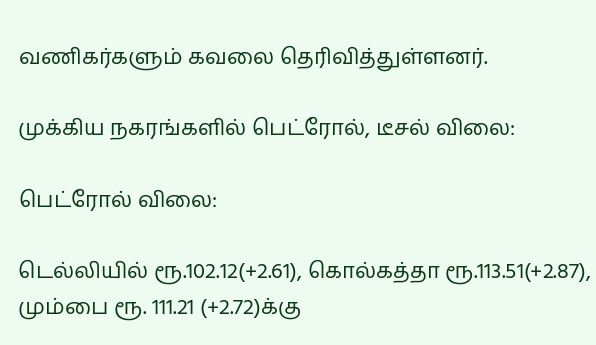வணிகர்களும் கவலை தெரிவித்துள்ளனர்.

முக்கிய நகரங்களில் பெட்ரோல், டீசல் விலை:

பெட்ரோல் விலை:

டெல்லியில் ரூ.102.12(+2.61), கொல்கத்தா ரூ.113.51(+2.87), மும்பை ரூ. 111.21 (+2.72)க்கு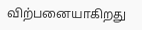விற்பனையாகிறது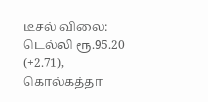டீசல் விலை: டெல்லி ரூ.95.20 (+2.71), கொல்கத்தா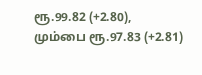ரூ.99.82 (+2.80), மும்பை ரூ.97.83 (+2.81)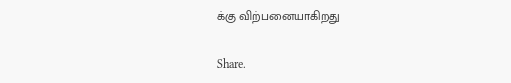க்கு விற்பனையாகிறது

Share.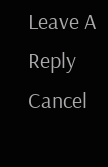Leave A Reply Cancel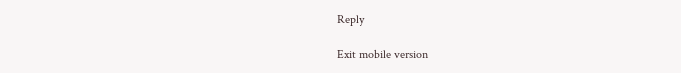Reply

Exit mobile version